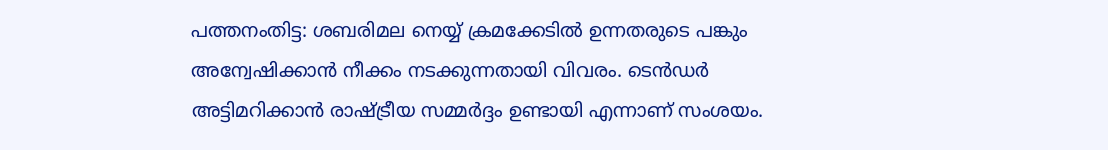പത്തനംതിട്ട: ശബരിമല നെയ്യ് ക്രമക്കേടിൽ ഉന്നതരുടെ പങ്കും അന്വേഷിക്കാൻ നീക്കം നടക്കുന്നതായി വിവരം. ടെൻഡർ അട്ടിമറിക്കാൻ രാഷ്ട്രീയ സമ്മർദ്ദം ഉണ്ടായി എന്നാണ് സംശയം.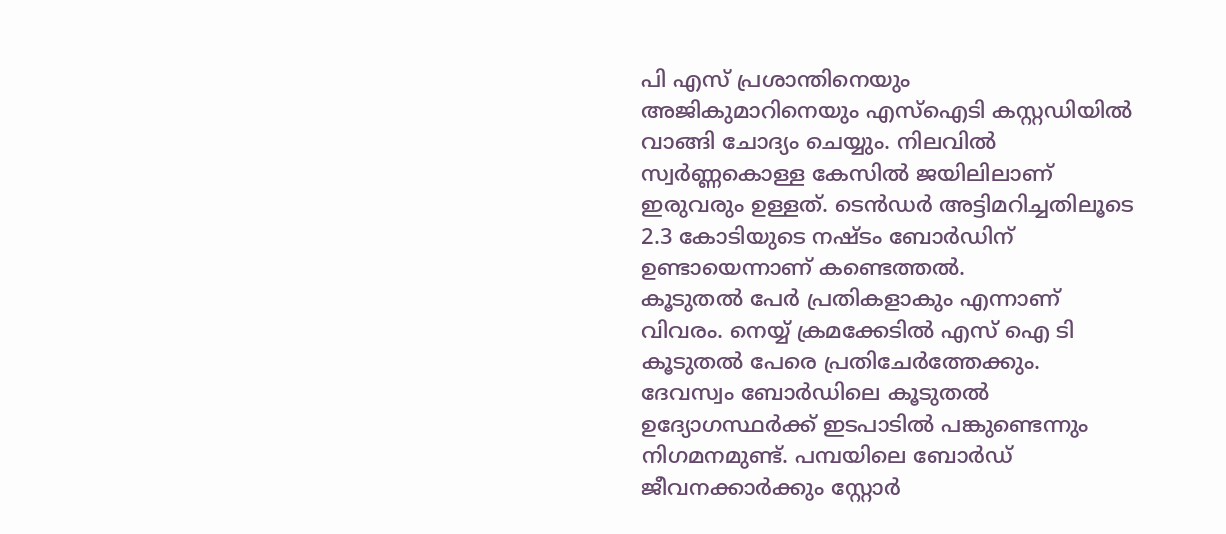പി എസ് പ്രശാന്തിനെയും അജികുമാറിനെയും എസ്ഐടി കസ്റ്റഡിയിൽ വാങ്ങി ചോദ്യം ചെയ്യും. നിലവിൽ സ്വർണ്ണകൊള്ള കേസിൽ ജയിലിലാണ് ഇരുവരും ഉള്ളത്. ടെൻഡർ അട്ടിമറിച്ചതിലൂടെ 2.3 കോടിയുടെ നഷ്ടം ബോർഡിന് ഉണ്ടായെന്നാണ് കണ്ടെത്തൽ.
കൂടുതൽ പേർ പ്രതികളാകും എന്നാണ് വിവരം. നെയ്യ് ക്രമക്കേടിൽ എസ് ഐ ടി കൂടുതൽ പേരെ പ്രതിചേർത്തേക്കും. ദേവസ്വം ബോർഡിലെ കൂടുതൽ ഉദ്യോഗസ്ഥർക്ക് ഇടപാടിൽ പങ്കുണ്ടെന്നും നിഗമനമുണ്ട്. പമ്പയിലെ ബോർഡ് ജീവനക്കാർക്കും സ്റ്റോർ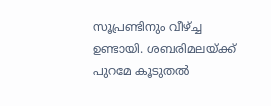സൂപ്രണ്ടിനും വീഴ്ച്ച ഉണ്ടായി. ശബരിമലയ്ക്ക് പുറമേ കൂടുതൽ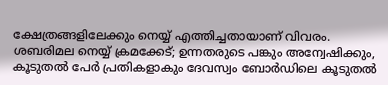ക്ഷേത്രങ്ങളിലേക്കും നെയ്യ് എത്തിച്ചതായാണ് വിവരം.
ശബരിമല നെയ്യ് ക്രമക്കേട്; ഉന്നതരുടെ പങ്കും അന്വേഷിക്കും, കൂടുതൽ പേർ പ്രതികളാകും ദേവസ്വം ബോർഡിലെ കൂടുതൽ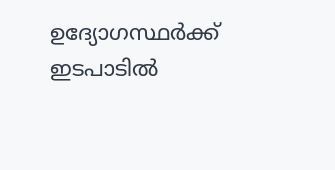ഉദ്യോഗസ്ഥർക്ക് ഇടപാടിൽ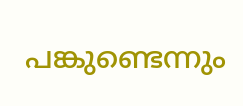പങ്കുണ്ടെന്നും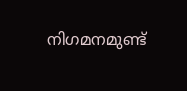നിഗമനമുണ്ട്